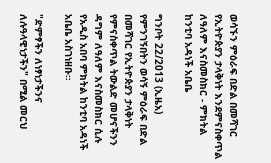ወሳኙን ምዕራፍ በድል በመሻገር የኢትዮጵያን ታላቅነት እንደምናስቀጥል ለዓለም እናስመስክር - ምክትል ከንቲባ አዳነች አቤቤ

ግንቦት 22/2013 (ኢዜአ) የምንገኝበትን ወሳኝ ምዕራፍ በድል በመሻገር የኢትዮጵያን ታላቅነት የምናስቀጥል ትውልድ መሆናችንን ዳግም ለዓለም እናስመስክር ሲሉ የአዲስ አበባ ምክትል ከንቲባ አዳነች አቤቤ አስገነዘቡ።

"ድምፃችን ለነፃነታችንና ለሉዓላዊነታችን" በሚል መርህ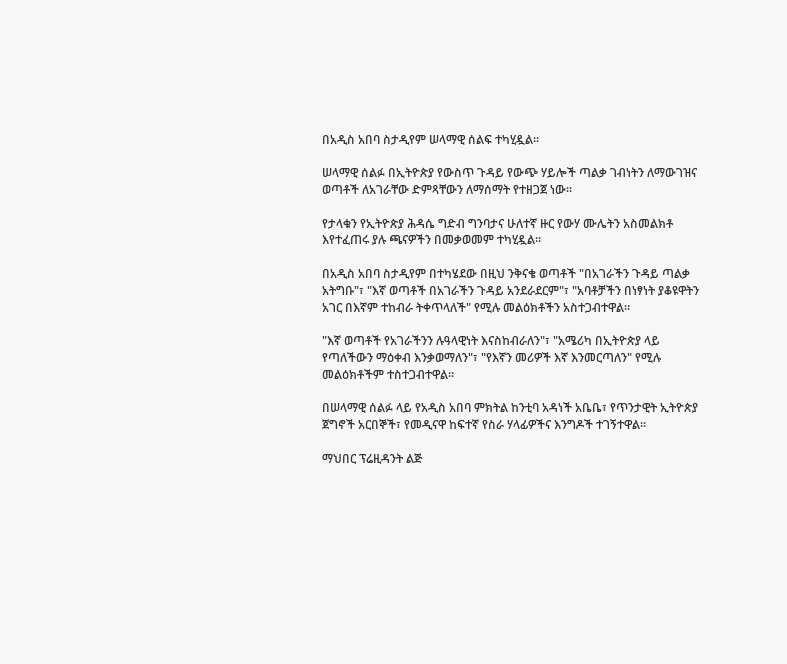በአዲስ አበባ ስታዲየም ሠላማዊ ሰልፍ ተካሂዷል።

ሠላማዊ ሰልፉ በኢትዮጵያ የውስጥ ጉዳይ የውጭ ሃይሎች ጣልቃ ገብነትን ለማውገዝና ወጣቶች ለአገራቸው ድምጻቸውን ለማሰማት የተዘጋጀ ነው።

የታላቁን የኢትዮጵያ ሕዳሴ ግድብ ግንባታና ሁለተኛ ዙር የውሃ ሙሌትን አስመልክቶ እየተፈጠሩ ያሉ ጫናዎችን በመቃወመም ተካሂዷል።

በአዲስ አበባ ስታዲየም በተካሄደው በዚህ ንቅናቄ ወጣቶች "በአገራችን ጉዳይ ጣልቃ አትግቡ"፣ "እኛ ወጣቶች በአገራችን ጉዳይ አንደራደርም"፣ "አባቶቻችን በነፃነት ያቆዩዋትን አገር በእኛም ተከብራ ትቀጥላለች" የሚሉ መልዕክቶችን አስተጋብተዋል።

"እኛ ወጣቶች የአገራችንን ሉዓላዊነት እናስከብራለን"፣ "አሜሪካ በኢትዮጵያ ላይ የጣለችውን ማዕቀብ እንቃወማለን"፣ "የእኛን መሪዎች እኛ እንመርጣለን" የሚሉ መልዕክቶችም ተስተጋብተዋል።

በሠላማዊ ሰልፉ ላይ የአዲስ አበባ ምክትል ከንቲባ አዳነች አቤቤ፣ የጥንታዊት ኢትዮጵያ ጀግኖች አርበኞች፣ የመዲናዋ ከፍተኛ የስራ ሃላፊዎችና እንግዶች ተገኝተዋል።

ማህበር ፕሬዚዳንት ልጅ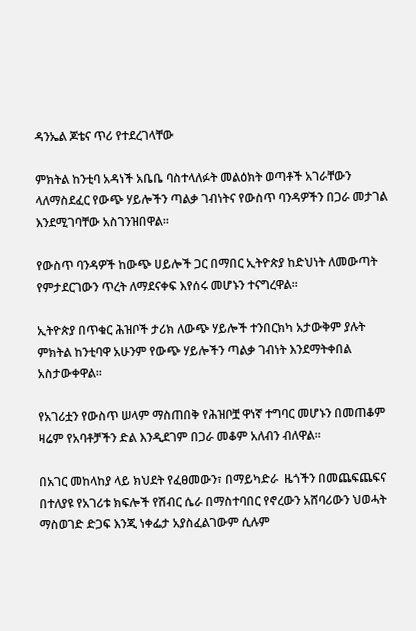ዳንኤል ጆቴና ጥሪ የተደረገላቸው

ምክትል ከንቲባ አዳነች አቤቤ ባስተላለፉት መልዕክት ወጣቶች አገራቸውን ላለማስደፈር የውጭ ሃይሎችን ጣልቃ ገብነትና የውስጥ ባንዳዎችን በጋራ መታገል እንደሚገባቸው አስገንዝበዋል።

የውስጥ ባንዳዎች ከውጭ ሀይሎች ጋር በማበር ኢትዮጵያ ከድህነት ለመውጣት የምታደርገውን ጥረት ለማደናቀፍ እየሰሩ መሆኑን ተናግረዋል።

ኢትዮጵያ በጥቁር ሕዝቦች ታሪክ ለውጭ ሃይሎች ተንበርክካ አታውቅም ያሉት ምክትል ከንቲባዋ አሁንም የውጭ ሃይሎችን ጣልቃ ገብነት እንደማትቀበል አስታውቀዋል።

የአገሪቷን የውስጥ ሠላም ማስጠበቅ የሕዝቦቿ ዋነኛ ተግባር መሆኑን በመጠቆም ዛሬም የአባቶቻችን ድል እንዲደገም በጋራ መቆም አለብን ብለዋል።

በአገር መከላከያ ላይ ክህደት የፈፀመውን፣ በማይካድራ  ዜጎችን በመጨፍጨፍና በተለያዩ የአገሪቱ ክፍሎች የሽብር ሴራ በማስተባበር የኖረውን አሸባሪውን ህወሓት ማስወገድ ድጋፍ እንጂ ነቀፌታ አያስፈልገውም ሲሉም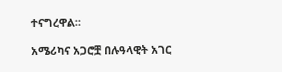ተናግረዋል።

አሜሪካና አጋሮቿ በሉዓላዊት አገር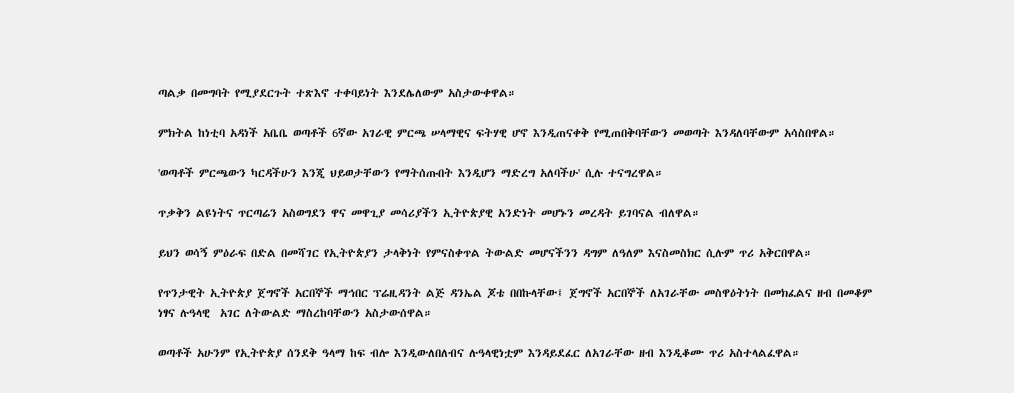ጣልቃ በመግባት የሚያደርጉት ተጽእኖ ተቀባይነት እንደሌለውም አስታውቀዋል።

ምክትል ከነቲባ አዳነች አቤቤ ወጣቶች 6ኛው አገራዊ ምርጫ ሠላማዊና ፍትሃዊ ሆኖ እንዲጠናቀቅ የሚጠበቅባቸውን መወጣት እንዳለባቸውም አሳስበዋል።

'ወጣቶች ምርጫውን ካርዳችሁን እንጂ ህይወታቸውን የማትሰጡበት እንዲሆን ማድረግ አለባችሁ' ሲሉ ተናግረዋል።

ጥቃቅን ልዩነትና ጥርጣሬን አስወግደን ዋና መዋጊያ መሳሪያችን ኢትዮጵያዊ አንድነት መሆኑን መረዳት ይገባናል ብለዋል።

ይህን ወሳኝ ምዕራፍ በድል በመሻገር የኢትዮጵያን ታላቅነት የምናስቀጥል ትውልድ መሆናችንን ዳግም ለዓለም እናስመስክር ሲሉም ጥሪ አቅርበዋል።

የጥንታዊት ኢትዮጵያ ጀግኖች አርበኞች ማኅበር ፕሬዚዳንት ልጅ ዳንኤል ጆቴ በበኩላቸው፤ ጀግኖች አርበኞች ለአገራቸው መስዋዕትነት በመክፈልና ዘብ በመቆም ነፃና ሉዓላዊ  አገር ለትውልድ ማስረከባቸውን አስታውሰዋል።

ወጣቶች አሁንም የኢትዮጵያ ሰንደቅ ዓላማ ከፍ ብሎ እንዲውለበለብና ሉዓላዊነቷም እንዳይደፈር ለአገራቸው ዘብ እንዲቆሙ ጥሪ አስተላልፈዋል።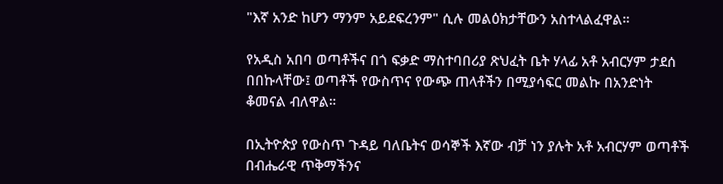"እኛ አንድ ከሆን ማንም አይደፍረንም" ሲሉ መልዕክታቸውን አስተላልፈዋል።

የአዲስ አበባ ወጣቶችና በጎ ፍቃድ ማስተባበሪያ ጽህፈት ቤት ሃላፊ አቶ አብርሃም ታደሰ በበኩላቸው፤ ወጣቶች የውስጥና የውጭ ጠላቶችን በሚያሳፍር መልኩ በአንድነት ቆመናል ብለዋል።

በኢትዮጵያ የውስጥ ጉዳይ ባለቤትና ወሳኞች እኛው ብቻ ነን ያሉት አቶ አብርሃም ወጣቶች በብሔራዊ ጥቅማችንና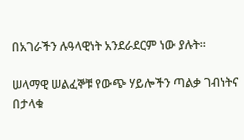በአገራችን ሉዓላዊነት አንደራደርም ነው ያሉት።

ሠላማዊ ሠልፈኞቹ የውጭ ሃይሎችን ጣልቃ ገብነትና በታላቁ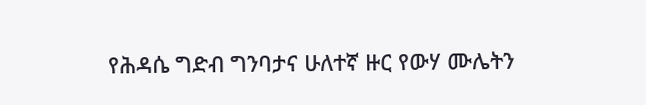የሕዳሴ ግድብ ግንባታና ሁለተኛ ዙር የውሃ ሙሌትን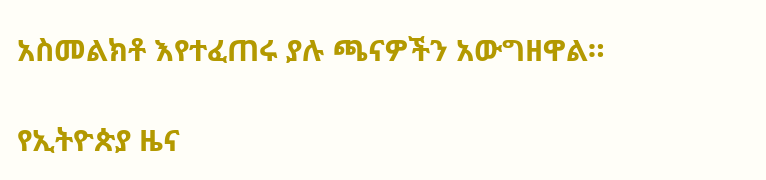አስመልክቶ እየተፈጠሩ ያሉ ጫናዎችን አውግዘዋል።

የኢትዮጵያ ዜና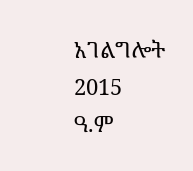አገልግሎት
2015
ዓ.ም